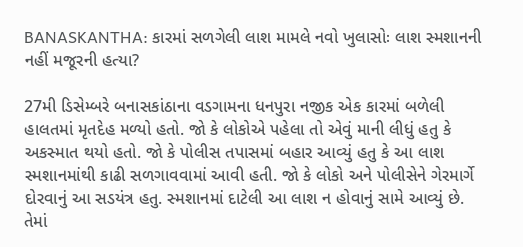BANASKANTHA: કારમાં સળગેલી લાશ મામલે નવો ખુલાસોઃ લાશ સ્મશાનની નહીં મજૂરની હત્યા?

27મી ડિસેમ્બરે બનાસકાંઠાના વડગામના ધનપુરા નજીક એક કારમાં બળેલી હાલતમાં મૃતદેહ મળ્યો હતો. જો કે લોકોએ પહેલા તો એવું માની લીધું હતુ કે અકસ્માત થયો હતો. જો કે પોલીસ તપાસમાં બહાર આવ્યું હતુ કે આ લાશ સ્મશાનમાંથી કાઢી સળગાવવામાં આવી હતી. જો કે લોકો અને પોલીસેને ગેરમાર્ગે દોરવાનું આ સડયંત્ર હતુ. સ્મશાનમાં દાટેલી આ લાશ ન હોવાનું સામે આવ્યું છે. તેમાં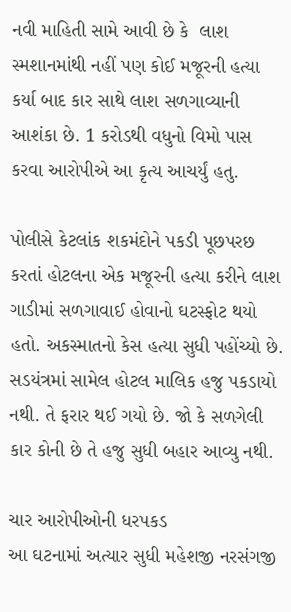નવી માહિતી સામે આવી છે કે  લાશ સ્મશાનમાંથી નહીં પણ કોઈ મજૂરની હત્યા કર્યા બાદ કાર સાથે લાશ સળગાવ્યાની આશંકા છે. 1 કરોડથી વધુનો વિમો પાસ કરવા આરોપીએ આ કૃત્ય આચર્યું હતુ.

પોલીસે કેટલાંક શકમંદોને પકડી પૂછપરછ કરતાં હોટલના એક મજૂરની હત્યા કરીને લાશ ગાડીમાં સળગાવાઈ હોવાનો ઘટસ્ફોટ થયો હતો. અકસ્માતનો કેસ હત્યા સુધી પહોંચ્યો છે. સડયંત્રમાં સામેલ હોટલ માલિક હજુ પકડાયો નથી. તે ફરાર થઈ ગયો છે. જો કે સળગેલી કાર કોની છે તે હજુ સુધી બહાર આવ્યુ નથી.

ચાર આરોપીઓની ધરપકડ
આ ઘટનામાં અત્યાર સુધી મહેશજી નરસંગજી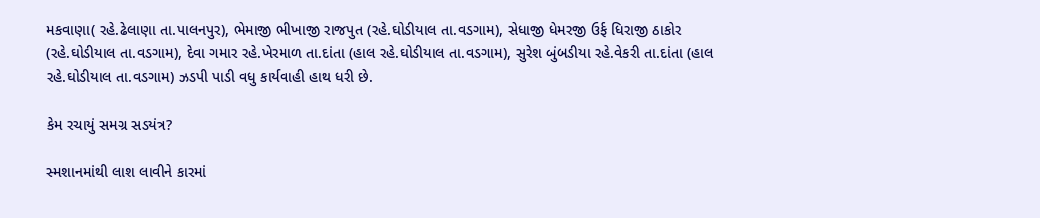મકવાણા( રહે.ઢેલાણા તા.પાલનપુર), ભેમાજી ભીખાજી રાજપુત (રહે.ઘોડીયાલ તા.વડગામ), સેધાજી ધેમરજી ઉર્ફ ધિરાજી ઠાકોર (રહે.ઘોડીયાલ તા.વડગામ), દેવા ગમાર રહે.ખેરમાળ તા.દાંતા (હાલ રહે.ઘોડીયાલ તા.વડગામ), સુરેશ બુંબડીયા રહે.વેકરી તા.દાંતા (હાલ રહે.ઘોડીયાલ તા.વડગામ) ઝડપી પાડી વધુ કાર્યવાહી હાથ ધરી છે.

કેમ રચાયું સમગ્ર સડયંત્ર?

સ્મશાનમાંથી લાશ લાવીને કારમાં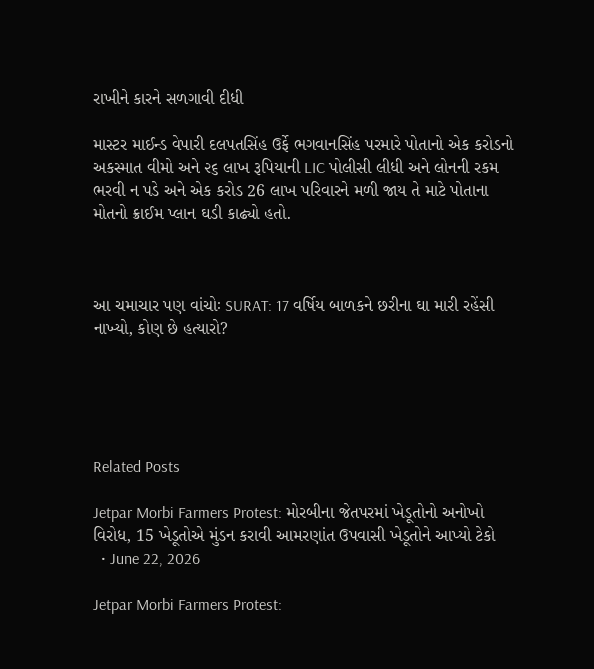રાખીને કારને સળગાવી દીધી

માસ્ટર માઈન્ડ વેપારી દલપતસિંહ ઉર્ફે ભગવાનસિંહ પરમારે પોતાનો એક કરોડનો અકસ્માત વીમો અને ૨૬ લાખ રૂપિયાની LIC પોલીસી લીધી અને લોનની રકમ ભરવી ન પડે અને એક કરોડ 26 લાખ પરિવારને મળી જાય તે માટે પોતાના મોતનો ક્રાઈમ પ્લાન ઘડી કાઢ્યો હતો.



આ ચમાચાર પણ વાંચોઃ SURAT: 17 વર્ષિય બાળકને છરીના ઘા મારી રહેંસી નાખ્યો, કોણ છે હત્યારો?





Related Posts

Jetpar Morbi Farmers Protest: મોરબીના જેતપરમાં ખેડૂતોનો અનોખો વિરોધ, 15 ખેડૂતોએ મુંડન કરાવી આમરણાંત ઉપવાસી ખેડૂતોને આપ્યો ટેકો
  • June 22, 2026

Jetpar Morbi Farmers Protest: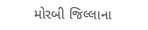મોરબી જિલ્લાના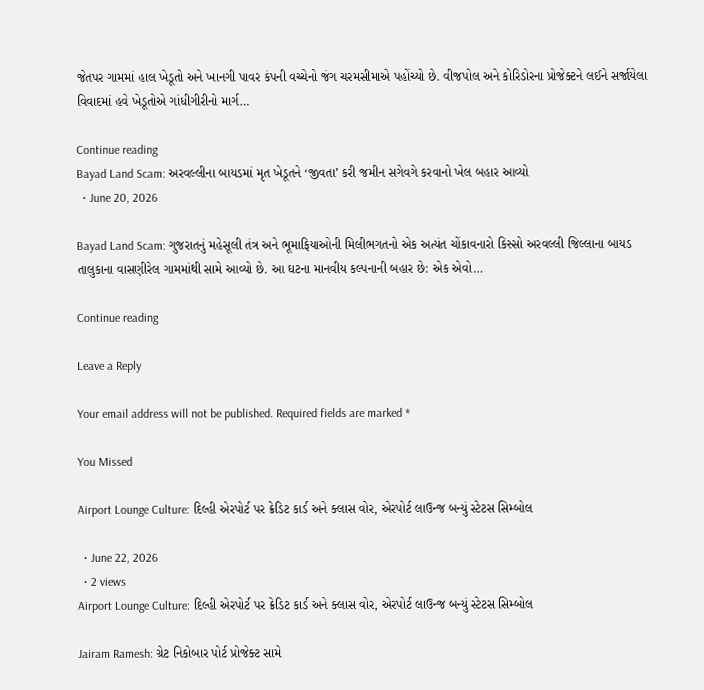જેતપર ગામમાં હાલ ખેડૂતો અને ખાનગી પાવર કંપની વચ્ચેનો જંગ ચરમસીમાએ પહોંચ્યો છે. વીજપોલ અને કોરિડોરના પ્રોજેક્ટને લઈને સર્જાયેલા વિવાદમાં હવે ખેડૂતોએ ગાંધીગીરીનો માર્ગ…

Continue reading
Bayad Land Scam: અરવલ્લીના બાયડમાં મૃત ખેડૂતને ‘જીવતા’ કરી જમીન સગેવગે કરવાનો ખેલ બહાર આવ્યો
  • June 20, 2026

Bayad Land Scam: ગુજરાતનું મહેસૂલી તંત્ર અને ભૂમાફિયાઓની મિલીભગતનો એક અત્યંત ચોંકાવનારો કિસ્સો અરવલ્લી જિલ્લાના બાયડ તાલુકાના વાસણીરેલ ગામમાંથી સામે આવ્યો છે. આ ઘટના માનવીય કલ્પનાની બહાર છે: એક એવો…

Continue reading

Leave a Reply

Your email address will not be published. Required fields are marked *

You Missed

Airport Lounge Culture: દિલ્હી એરપોર્ટ પર ક્રેડિટ કાર્ડ અને ક્લાસ વોર, એરપોર્ટ લાઉન્જ બન્યું સ્ટેટસ સિમ્બોલ

  • June 22, 2026
  • 2 views
Airport Lounge Culture: દિલ્હી એરપોર્ટ પર ક્રેડિટ કાર્ડ અને ક્લાસ વોર, એરપોર્ટ લાઉન્જ બન્યું સ્ટેટસ સિમ્બોલ

Jairam Ramesh: ગ્રેટ નિકોબાર પોર્ટ પ્રોજેક્ટ સામે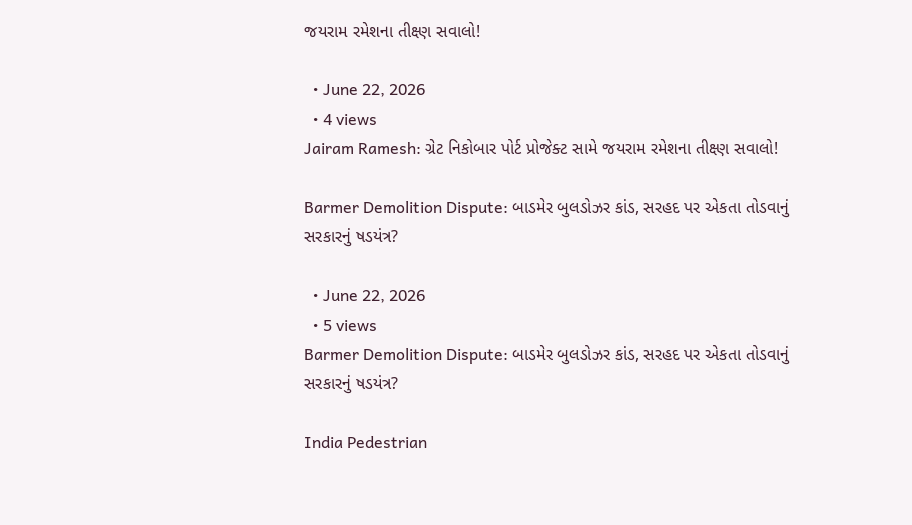જયરામ રમેશના તીક્ષ્ણ સવાલો!

  • June 22, 2026
  • 4 views
Jairam Ramesh: ગ્રેટ નિકોબાર પોર્ટ પ્રોજેક્ટ સામે જયરામ રમેશના તીક્ષ્ણ સવાલો!

Barmer Demolition Dispute: બાડમેર બુલડોઝર કાંડ, સરહદ પર એકતા તોડવાનું સરકારનું ષડયંત્ર?

  • June 22, 2026
  • 5 views
Barmer Demolition Dispute: બાડમેર બુલડોઝર કાંડ, સરહદ પર એકતા તોડવાનું સરકારનું ષડયંત્ર?

India Pedestrian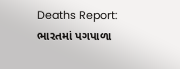Deaths Report: ભારતમાં પગપાળા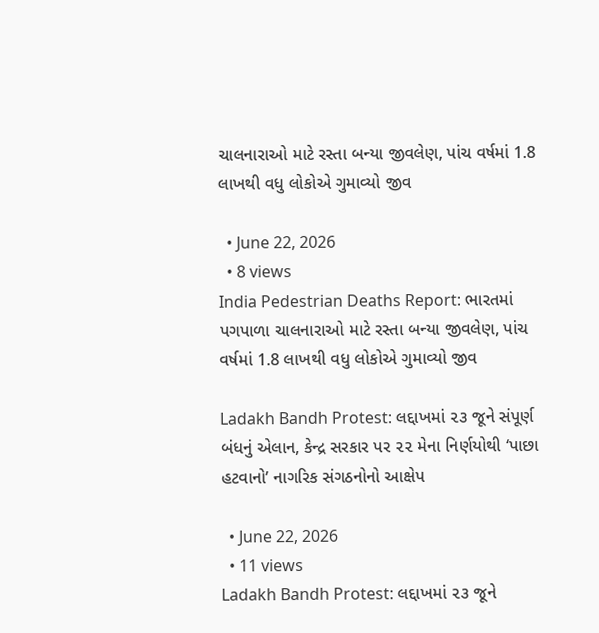ચાલનારાઓ માટે રસ્તા બન્યા જીવલેણ, પાંચ વર્ષમાં 1.8 લાખથી વધુ લોકોએ ગુમાવ્યો જીવ

  • June 22, 2026
  • 8 views
India Pedestrian Deaths Report: ભારતમાં પગપાળા ચાલનારાઓ માટે રસ્તા બન્યા જીવલેણ, પાંચ વર્ષમાં 1.8 લાખથી વધુ લોકોએ ગુમાવ્યો જીવ

Ladakh Bandh Protest: લદ્દાખમાં ૨૩ જૂને સંપૂર્ણ બંધનું એલાન, કેન્દ્ર સરકાર પર ૨૨ મેના નિર્ણયોથી ‘પાછા હટવાનો’ નાગરિક સંગઠનોનો આક્ષેપ

  • June 22, 2026
  • 11 views
Ladakh Bandh Protest: લદ્દાખમાં ૨૩ જૂને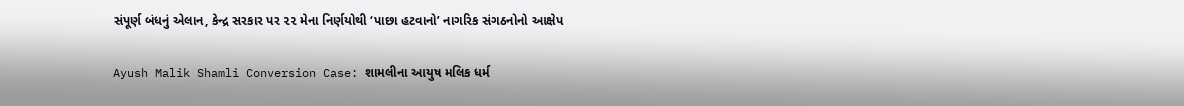સંપૂર્ણ બંધનું એલાન, કેન્દ્ર સરકાર પર ૨૨ મેના નિર્ણયોથી ‘પાછા હટવાનો’ નાગરિક સંગઠનોનો આક્ષેપ

Ayush Malik Shamli Conversion Case: શામલીના આયુષ મલિક ધર્મ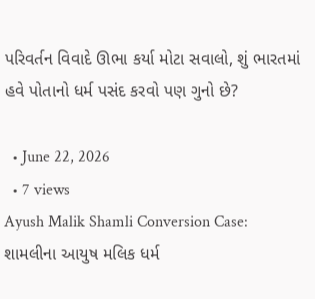પરિવર્તન વિવાદે ઊભા કર્યા મોટા સવાલો, શું ભારતમાં હવે પોતાનો ધર્મ પસંદ કરવો પણ ગુનો છે?

  • June 22, 2026
  • 7 views
Ayush Malik Shamli Conversion Case: શામલીના આયુષ મલિક ધર્મ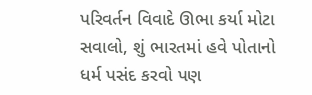પરિવર્તન વિવાદે ઊભા કર્યા મોટા સવાલો, શું ભારતમાં હવે પોતાનો ધર્મ પસંદ કરવો પણ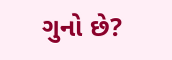ગુનો છે?